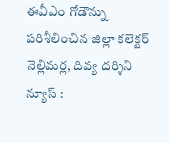ఈవీఎం గోడౌన్ను పరిశీలించిన జిల్లా కలెక్టర్
నెల్లిమర్ల, దివ్య దర్శిని న్యూస్ :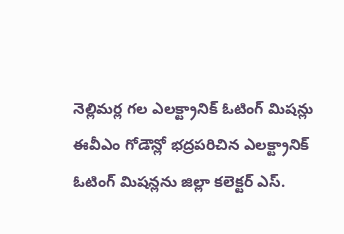నెల్లిమర్ల గల ఎలక్ట్రానిక్ ఓటింగ్ మిషన్లు ఈవీఎం గోడౌన్లో భద్రపరిచిన ఎలక్ట్రానిక్ ఓటింగ్ మిషన్లను జిల్లా కలెక్టర్ ఎస్.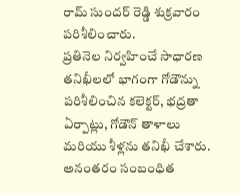రామ్ సుందర్ రెడ్డి శుక్రవారం పరిశీలించారు.
ప్రతినెల నిర్వహించే సాధారణ తనిఖీలలో భాగంగా గోడౌన్ను పరిశీలించిన కలెక్టర్, భద్రతా ఏర్పాట్లు, గోడౌన్ తాళాలు మరియు శీళ్లను తనిఖీ చేశారు. అనంతరం సంబంధిత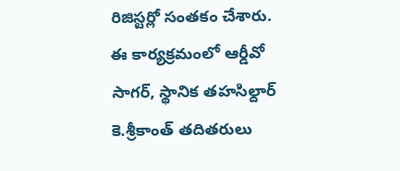రిజిస్టర్లో సంతకం చేశారు.
ఈ కార్యక్రమంలో ఆర్డీవో సాగర్, స్థానిక తహసిల్దార్ కె.శ్రీకాంత్ తదితరులు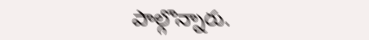పాల్గొన్నారు.